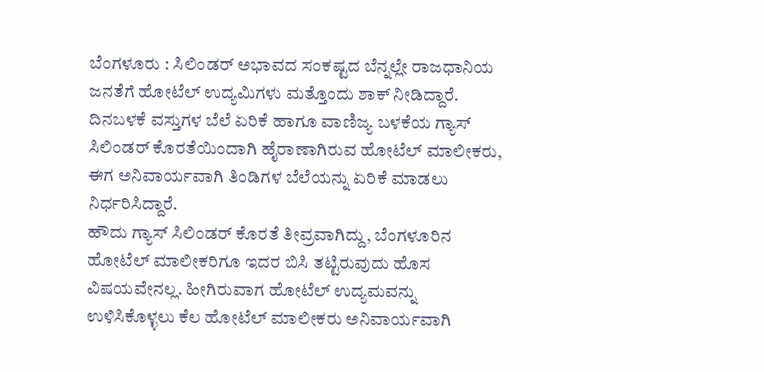ಬೆಂಗಳೂರು : ಸಿಲಿಂಡರ್ ಅಭಾವದ ಸಂಕಷ್ಟದ ಬೆನ್ನಲ್ಲೇ ರಾಜಧಾನಿಯ ಜನತೆಗೆ ಹೋಟೆಲ್ ಉದ್ಯಮಿಗಳು ಮತ್ತೊಂದು ಶಾಕ್ ನೀಡಿದ್ದಾರೆ. ದಿನಬಳಕೆ ವಸ್ತುಗಳ ಬೆಲೆ ಏರಿಕೆ ಹಾಗೂ ವಾಣಿಜ್ಯ ಬಳಕೆಯ ಗ್ಯಾಸ್ ಸಿಲಿಂಡರ್ ಕೊರತೆಯಿಂದಾಗಿ ಹೈರಾಣಾಗಿರುವ ಹೋಟೆಲ್ ಮಾಲೀಕರು, ಈಗ ಅನಿವಾರ್ಯವಾಗಿ ತಿಂಡಿಗಳ ಬೆಲೆಯನ್ನು ಏರಿಕೆ ಮಾಡಲು ನಿರ್ಧರಿಸಿದ್ದಾರೆ.
ಹೌದು ಗ್ಯಾಸ್ ಸಿಲಿಂಡರ್ ಕೊರತೆ ತೀವ್ರವಾಗಿದ್ದು, ಬೆಂಗಳೂರಿನ ಹೋಟೆಲ್ ಮಾಲೀಕರಿಗೂ ಇದರ ಬಿಸಿ ತಟ್ಟಿರುವುದು ಹೊಸ ವಿಷಯವೇನಲ್ಲ. ಹೀಗಿರುವಾಗ ಹೋಟೆಲ್ ಉದ್ಯಮವನ್ನು ಉಳಿಸಿಕೊಳ್ಳಲು ಕೆಲ ಹೋಟೆಲ್ ಮಾಲೀಕರು ಅನಿವಾರ್ಯವಾಗಿ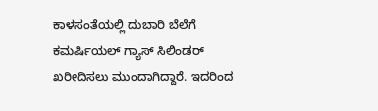ಕಾಳಸಂತೆಯಲ್ಲಿ ದುಬಾರಿ ಬೆಲೆಗೆ ಕಮರ್ಷಿಯಲ್ ಗ್ಯಾಸ್ ಸಿಲಿಂಡರ್ ಖರೀದಿಸಲು ಮುಂದಾಗಿದ್ದಾರೆ. ಇದರಿಂದ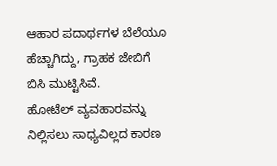ಆಹಾರ ಪದಾರ್ಥಗಳ ಬೆಲೆಯೂ ಹೆಚ್ಚಾಗಿದ್ದು, ಗ್ರಾಹಕ ಜೇಬಿಗೆ ಬಿಸಿ ಮುಟ್ಟಿಸಿವೆ.
ಹೋಟೆಲ್ ವ್ಯವಹಾರವನ್ನು ನಿಲ್ಲಿಸಲು ಸಾಧ್ಯವಿಲ್ಲದ ಕಾರಣ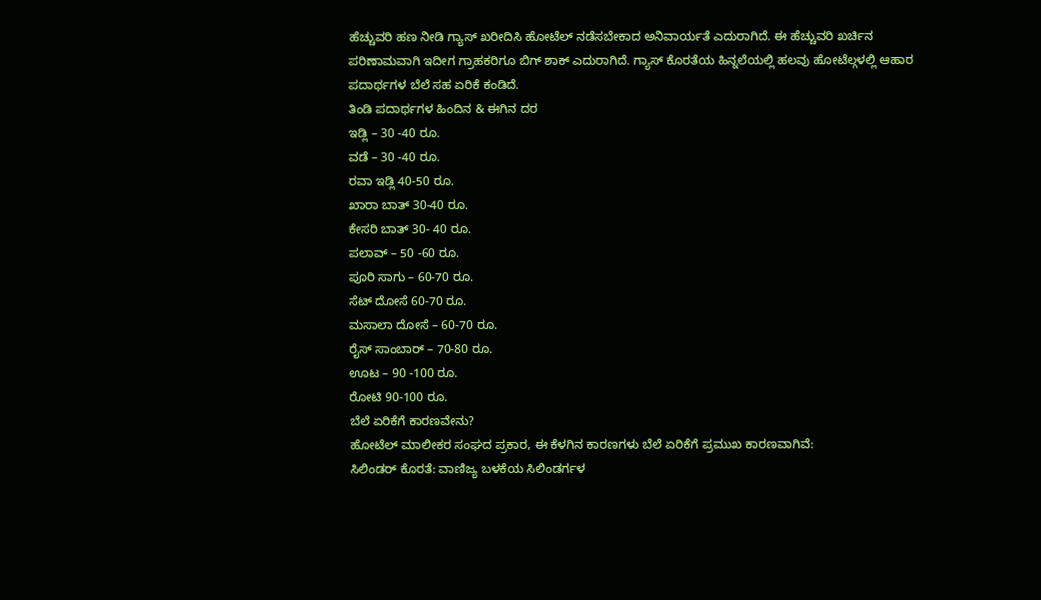ಹೆಚ್ಚುವರಿ ಹಣ ನೀಡಿ ಗ್ಯಾಸ್ ಖರೀದಿಸಿ ಹೋಟೆಲ್ ನಡೆಸಬೇಕಾದ ಅನಿವಾರ್ಯತೆ ಎದುರಾಗಿದೆ. ಈ ಹೆಚ್ಚುವರಿ ಖರ್ಚಿನ ಪರಿಣಾಮವಾಗಿ ಇದೀಗ ಗ್ರಾಹಕರಿಗೂ ಬಿಗ್ ಶಾಕ್ ಎದುರಾಗಿದೆ. ಗ್ಯಾಸ್ ಕೊರತೆಯ ಹಿನ್ನಲೆಯಲ್ಲಿ ಹಲವು ಹೋಟೆಲ್ಗಳಲ್ಲಿ ಆಹಾರ ಪದಾರ್ಥಗಳ ಬೆಲೆ ಸಹ ಏರಿಕೆ ಕಂಡಿದೆ.
ತಿಂಡಿ ಪದಾರ್ಥಗಳ ಹಿಂದಿನ & ಈಗಿನ ದರ
ಇಡ್ಲಿ – 30 -40 ರೂ.
ವಡೆ – 30 -40 ರೂ.
ರವಾ ಇಡ್ಲಿ 40-50 ರೂ.
ಖಾರಾ ಬಾತ್ 30-40 ರೂ.
ಕೇಸರಿ ಬಾತ್ 30- 40 ರೂ.
ಪಲಾವ್ – 50 -60 ರೂ.
ಪೂರಿ ಸಾಗು – 60-70 ರೂ.
ಸೆಟ್ ದೋಸೆ 60-70 ರೂ.
ಮಸಾಲಾ ದೋಸೆ – 60-70 ರೂ.
ರೈಸ್ ಸಾಂಬಾರ್ – 70-80 ರೂ.
ಊಟ – 90 -100 ರೂ.
ರೋಟಿ 90-100 ರೂ.
ಬೆಲೆ ಏರಿಕೆಗೆ ಕಾರಣವೇನು?
ಹೋಟೆಲ್ ಮಾಲೀಕರ ಸಂಘದ ಪ್ರಕಾರ, ಈ ಕೆಳಗಿನ ಕಾರಣಗಳು ಬೆಲೆ ಏರಿಕೆಗೆ ಪ್ರಮುಖ ಕಾರಣವಾಗಿವೆ:
ಸಿಲಿಂಡರ್ ಕೊರತೆ: ವಾಣಿಜ್ಯ ಬಳಕೆಯ ಸಿಲಿಂಡರ್ಗಳ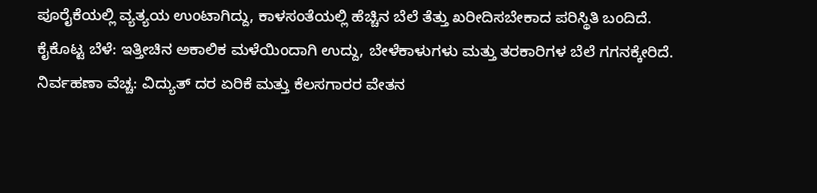ಪೂರೈಕೆಯಲ್ಲಿ ವ್ಯತ್ಯಯ ಉಂಟಾಗಿದ್ದು, ಕಾಳಸಂತೆಯಲ್ಲಿ ಹೆಚ್ಚಿನ ಬೆಲೆ ತೆತ್ತು ಖರೀದಿಸಬೇಕಾದ ಪರಿಸ್ಥಿತಿ ಬಂದಿದೆ.
ಕೈಕೊಟ್ಟ ಬೆಳೆ: ಇತ್ತೀಚಿನ ಅಕಾಲಿಕ ಮಳೆಯಿಂದಾಗಿ ಉದ್ದು, ಬೇಳೆಕಾಳುಗಳು ಮತ್ತು ತರಕಾರಿಗಳ ಬೆಲೆ ಗಗನಕ್ಕೇರಿದೆ.
ನಿರ್ವಹಣಾ ವೆಚ್ಚ: ವಿದ್ಯುತ್ ದರ ಏರಿಕೆ ಮತ್ತು ಕೆಲಸಗಾರರ ವೇತನ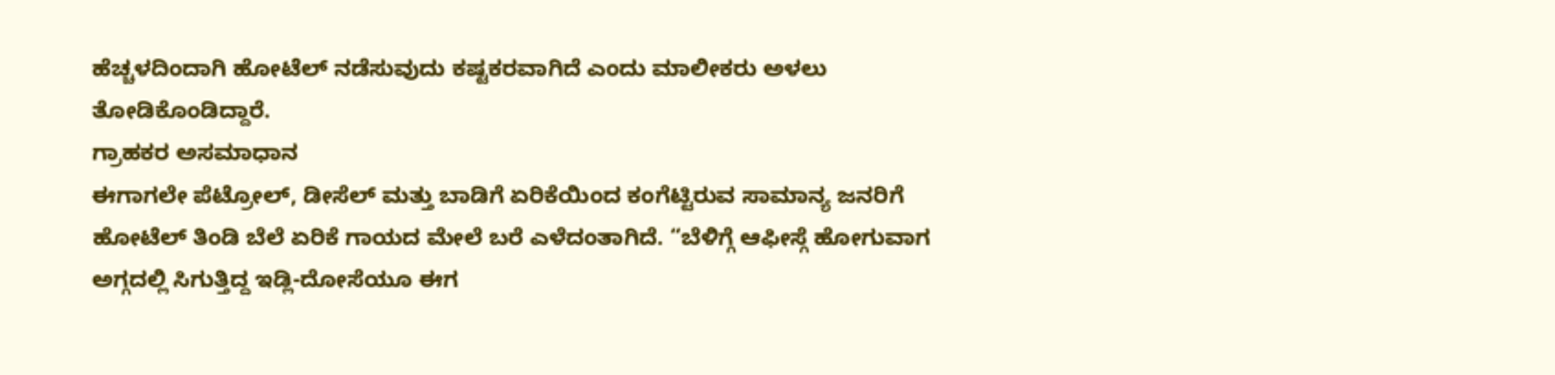ಹೆಚ್ಚಳದಿಂದಾಗಿ ಹೋಟೆಲ್ ನಡೆಸುವುದು ಕಷ್ಟಕರವಾಗಿದೆ ಎಂದು ಮಾಲೀಕರು ಅಳಲು ತೋಡಿಕೊಂಡಿದ್ದಾರೆ.
ಗ್ರಾಹಕರ ಅಸಮಾಧಾನ
ಈಗಾಗಲೇ ಪೆಟ್ರೋಲ್, ಡೀಸೆಲ್ ಮತ್ತು ಬಾಡಿಗೆ ಏರಿಕೆಯಿಂದ ಕಂಗೆಟ್ಟಿರುವ ಸಾಮಾನ್ಯ ಜನರಿಗೆ ಹೋಟೆಲ್ ತಿಂಡಿ ಬೆಲೆ ಏರಿಕೆ ಗಾಯದ ಮೇಲೆ ಬರೆ ಎಳೆದಂತಾಗಿದೆ. “ಬೆಳಿಗ್ಗೆ ಆಫೀಸ್ಗೆ ಹೋಗುವಾಗ ಅಗ್ಗದಲ್ಲಿ ಸಿಗುತ್ತಿದ್ದ ಇಡ್ಲಿ-ದೋಸೆಯೂ ಈಗ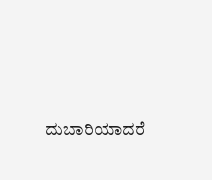ದುಬಾರಿಯಾದರೆ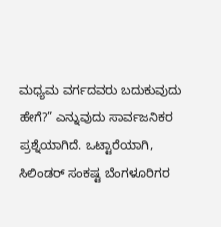ಮಧ್ಯಮ ವರ್ಗದವರು ಬದುಕುವುದು ಹೇಗೆ?” ಎನ್ನುವುದು ಸಾರ್ವಜನಿಕರ ಪ್ರಶ್ನೆಯಾಗಿದೆ. ಒಟ್ಟಾರೆಯಾಗಿ, ಸಿಲಿಂಡರ್ ಸಂಕಷ್ಟ ಬೆಂಗಳೂರಿಗರ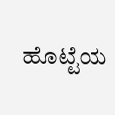ಹೊಟ್ಟೆಯ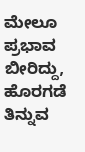ಮೇಲೂ ಪ್ರಭಾವ ಬೀರಿದ್ದು, ಹೊರಗಡೆ ತಿನ್ನುವ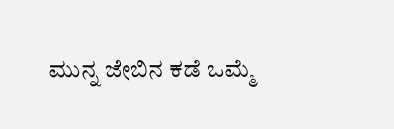ಮುನ್ನ ಜೇಬಿನ ಕಡೆ ಒಮ್ಮೆ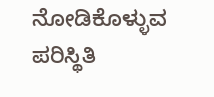ನೋಡಿಕೊಳ್ಳುವ ಪರಿಸ್ಥಿತಿ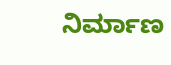ನಿರ್ಮಾಣ